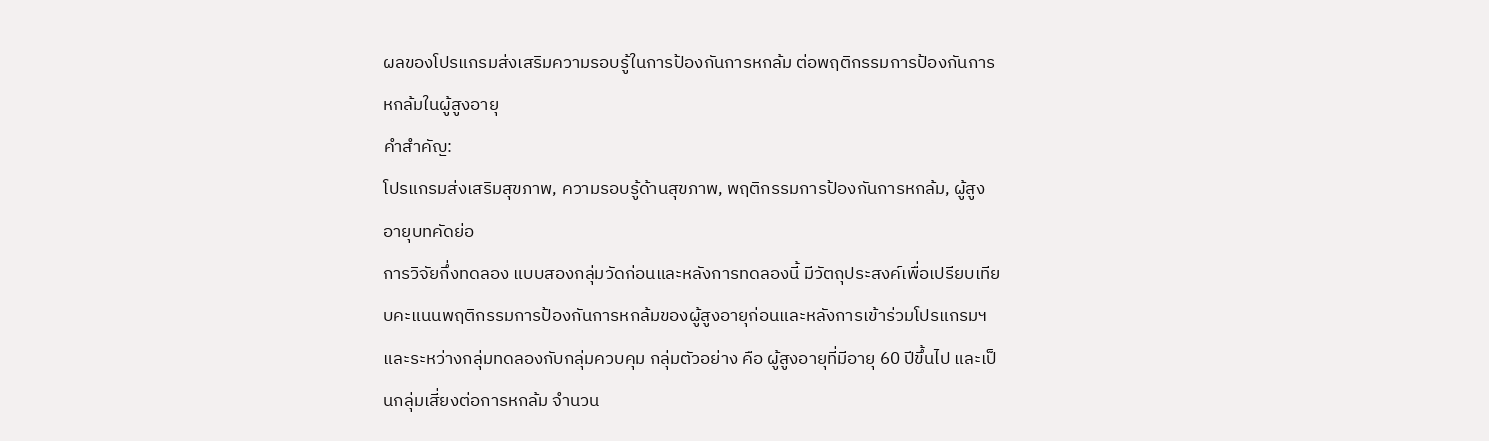ผลของโปรแกรมส่งเสริมความรอบรู้ในการป้องกันการหกล้ม ต่อพฤติกรรมการป้องกันการหกล้มในผู้สูงอายุ
คำสำคัญ:
โปรแกรมส่งเสริมสุขภาพ, ความรอบรู้ด้านสุขภาพ, พฤติกรรมการป้องกันการหกล้ม, ผู้สูงอายุบทคัดย่อ
การวิจัยกึ่งทดลอง แบบสองกลุ่มวัดก่อนและหลังการทดลองนี้ มีวัตถุประสงค์เพื่อเปรียบเทียบคะแนนพฤติกรรมการป้องกันการหกล้มของผู้สูงอายุก่อนและหลังการเข้าร่วมโปรแกรมฯ และระหว่างกลุ่มทดลองกับกลุ่มควบคุม กลุ่มตัวอย่าง คือ ผู้สูงอายุที่มีอายุ 60 ปีขึ้นไป และเป็นกลุ่มเสี่ยงต่อการหกล้ม จำนวน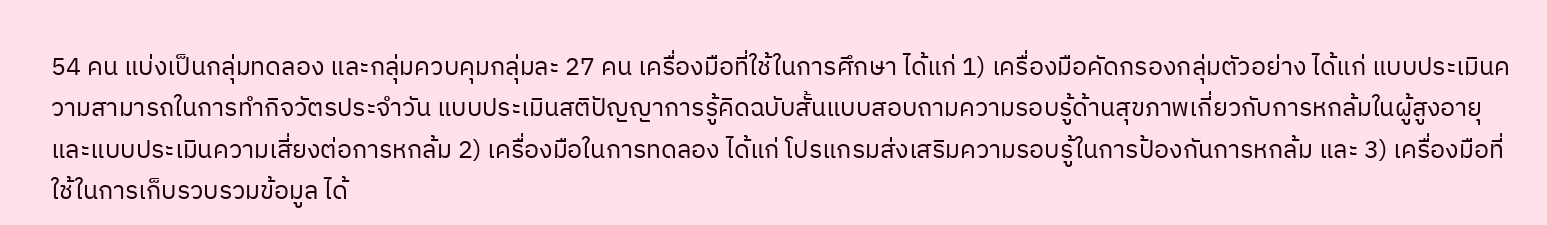54 คน แบ่งเป็นกลุ่มทดลอง และกลุ่มควบคุมกลุ่มละ 27 คน เครื่องมือที่ใช้ในการศึกษา ได้แก่ 1) เครื่องมือคัดกรองกลุ่มตัวอย่าง ได้แก่ แบบประเมินความสามารถในการทำกิจวัตรประจำวัน แบบประเมินสติปัญญาการรู้คิดฉบับสั้นแบบสอบถามความรอบรู้ด้านสุขภาพเกี่ยวกับการหกล้มในผู้สูงอายุ และแบบประเมินความเสี่ยงต่อการหกล้ม 2) เครื่องมือในการทดลอง ได้แก่ โปรแกรมส่งเสริมความรอบรู้ในการป้องกันการหกล้ม และ 3) เครื่องมือที่ใช้ในการเก็บรวบรวมข้อมูล ได้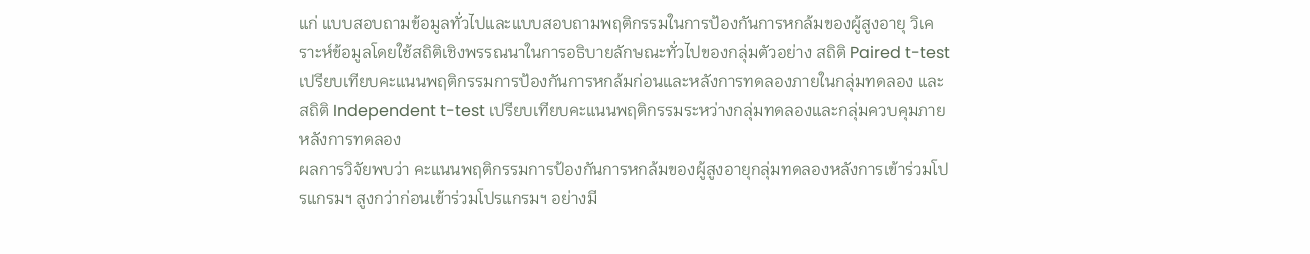แก่ แบบสอบถามข้อมูลทั่วไปและแบบสอบถามพฤติกรรมในการป้องกันการหกล้มของผู้สูงอายุ วิเคราะห์ข้อมูลโดยใช้สถิติเชิงพรรณนาในการอธิบายลักษณะทั่วไปของกลุ่มตัวอย่าง สถิติ Paired t-test เปรียบเทียบคะแนนพฤติกรรมการป้องกันการหกล้มก่อนและหลังการทดลองภายในกลุ่มทดลอง และสถิติ Independent t-test เปรียบเทียบคะแนนพฤติกรรมระหว่างกลุ่มทดลองและกลุ่มควบคุมภายหลังการทดลอง
ผลการวิจัยพบว่า คะแนนพฤติกรรมการป้องกันการหกล้มของผู้สูงอายุกลุ่มทดลองหลังการเข้าร่วมโปรแกรมฯ สูงกว่าก่อนเข้าร่วมโปรแกรมฯ อย่างมี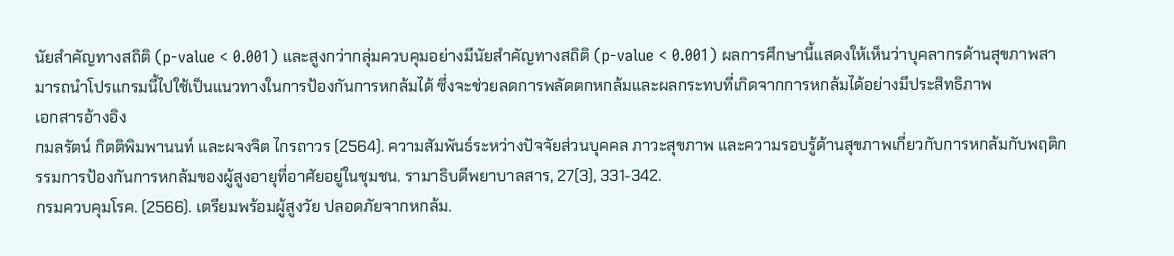นัยสำคัญทางสถิติ (p-value < 0.001) และสูงกว่ากลุ่มควบคุมอย่างมีนัยสำคัญทางสถิติ (p-value < 0.001) ผลการศึกษานี้แสดงให้เห็นว่าบุคลากรด้านสุขภาพสามารถนำโปรแกรมนี้ไปใช้เป็นแนวทางในการป้องกันการหกล้มได้ ซึ่งจะช่วยลดการพลัดตกหกล้มและผลกระทบที่เกิดจากการหกล้มได้อย่างมีประสิทธิภาพ
เอกสารอ้างอิง
กมลรัตน์ กิตติพิมพานนท์ และผจงจิต ไกรถาวร (2564). ความสัมพันธ์ระหว่างปัจจัยส่วนบุคคล ภาวะสุขภาพ และความรอบรู้ด้านสุขภาพเกี่ยวกับการหกล้มกับพฤติกรรมการป้องกันการหกล้มของผู้สูงอายุที่อาศัยอยู่ในชุมชน. รามาธิบดีพยาบาลสาร, 27(3), 331-342.
กรมควบคุมโรค. (2566). เตรียมพร้อมผู้สูงวัย ปลอดภัยจากหกล้ม.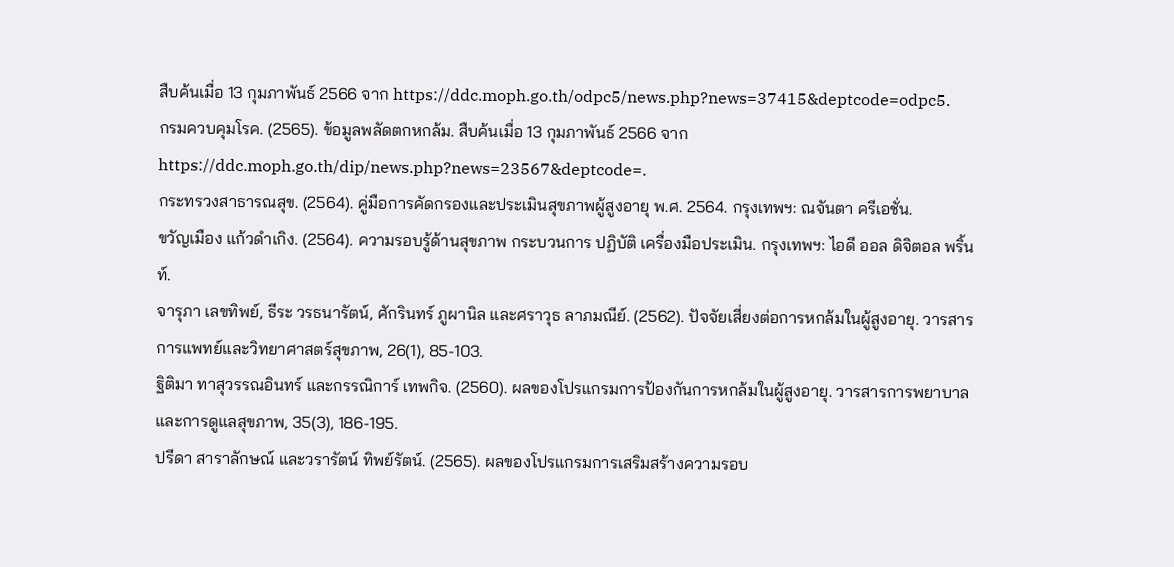สืบค้นเมื่อ 13 กุมภาพันธ์ 2566 จาก https://ddc.moph.go.th/odpc5/news.php?news=37415&deptcode=odpc5.
กรมควบคุมโรค. (2565). ข้อมูลพลัดตกหกล้ม. สืบค้นเมื่อ 13 กุมภาพันธ์ 2566 จาก https://ddc.moph.go.th/dip/news.php?news=23567&deptcode=.
กระทรวงสาธารณสุข. (2564). คู่มือการคัดกรองและประเมินสุขภาพผู้สูงอายุ พ.ศ. 2564. กรุงเทพฯ: ณจันตา ครีเอชั่น.
ขวัญเมือง แก้วดำเกิง. (2564). ความรอบรู้ด้านสุขภาพ กระบวนการ ปฏิบัติ เครื่องมือประเมิน. กรุงเทพฯ: ไอดี ออล ดิจิตอล พริ้นท์.
จารุภา เลขทิพย์, ธีระ วรธนารัตน์, ศักรินทร์ ภูผานิล และศราวุธ ลาภมณีย์. (2562). ปัจจัยเสี่ยงต่อการหกล้มในผู้สูงอายุ. วารสารการแพทย์และวิทยาศาสตร์สุขภาพ, 26(1), 85-103.
ฐิติมา ทาสุวรรณอินทร์ และกรรณิการ์ เทพกิจ. (2560). ผลของโปรแกรมการป้องกันการหกล้มในผู้สูงอายุ. วารสารการพยาบาลและการดูแลสุขภาพ, 35(3), 186-195.
ปรีดา สาราลักษณ์ และวรารัตน์ ทิพย์รัตน์. (2565). ผลของโปรแกรมการเสริมสร้างความรอบ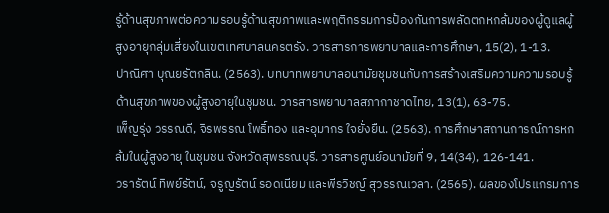รู้ด้านสุขภาพต่อความรอบรู้ด้านสุขภาพและพฤติกรรมการป้องกันการพลัดตกหกล้มของผู้ดูแลผู้สูงอายุกลุ่มเสี่ยงในเขตเทศบาลนครตรัง. วารสารการพยาบาลและการศึกษา, 15(2), 1-13.
ปาณิศา บุณยรัตกลิน. (2563). บทบาทพยาบาลอนามัยชุมชนกับการสร้างเสริมความความรอบรู้ด้านสุขภาพของผู้สูงอายุในชุมชน. วารสารพยาบาลสภากาชาดไทย, 13(1), 63-75.
เพ็ญรุ่ง วรรณดี, จิรพรรณ โพธิ์ทอง และอุมากร ใจยั่งยืน. (2563). การศึกษาสถานการณ์การหกล้มในผู้สูงอายุ ในชุมชน จังหวัดสุพรรณบุรี. วารสารศูนย์อนามัยที่ 9, 14(34), 126-141.
วรารัตน์ ทิพย์รัตน์, จรูญรัตน์ รอดเนียม และพีรวิชญ์ สุวรรณเวลา. (2565). ผลของโปรแกรมการ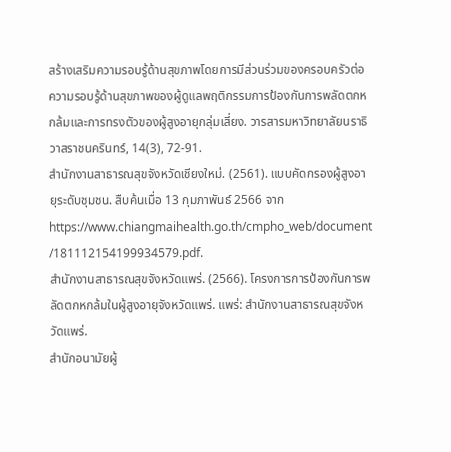สร้างเสริมความรอบรู้ด้านสุขภาพโดยการมีส่วนร่วมของครอบครัวต่อความรอบรู้ด้านสุขภาพของผู้ดูแลพฤติกรรมการป้องกันการพลัดตกหกล้มและการทรงตัวของผู้สูงอายุกลุ่มเสี่ยง. วารสารมหาวิทยาลัยนราธิวาสราชนครินทร์, 14(3), 72-91.
สำนักงานสาธารณสุขจังหวัดเชียงใหม่. (2561). แบบคัดกรองผู้สูงอายุระดับชุมชน. สืบค้นเมื่อ 13 กุมภาพันธ์ 2566 จาก https://www.chiangmaihealth.go.th/cmpho_web/document /181112154199934579.pdf.
สำนักงานสาธารณสุขจังหวัดแพร่. (2566). โครงการการป้องกันการพลัดตกหกล้มในผู้สูงอายุจังหวัดแพร่. แพร่: สำนักงานสาธารณสุขจังหวัดแพร่.
สำนักอนามัยผู้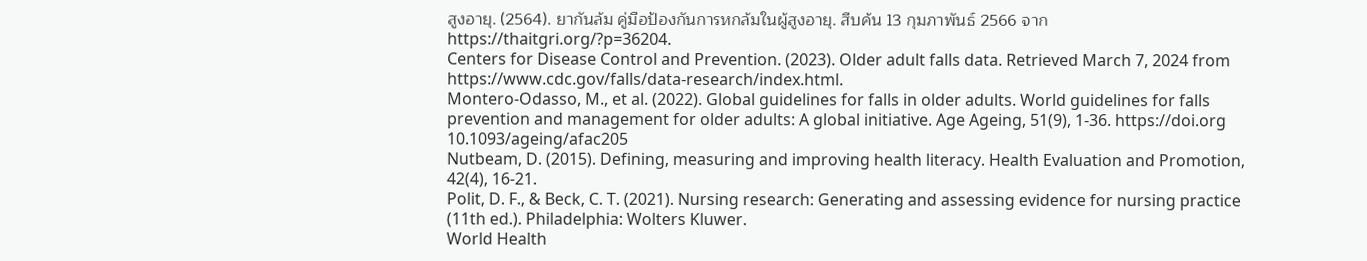สูงอายุ. (2564). ยากันล้ม คู่มือป้องกันการหกล้มในผู้สูงอายุ. สืบค้น 13 กุมภาพันธ์ 2566 จาก https://thaitgri.org/?p=36204.
Centers for Disease Control and Prevention. (2023). Older adult falls data. Retrieved March 7, 2024 from https://www.cdc.gov/falls/data-research/index.html.
Montero-Odasso, M., et al. (2022). Global guidelines for falls in older adults. World guidelines for falls prevention and management for older adults: A global initiative. Age Ageing, 51(9), 1-36. https://doi.org 10.1093/ageing/afac205
Nutbeam, D. (2015). Defining, measuring and improving health literacy. Health Evaluation and Promotion, 42(4), 16-21.
Polit, D. F., & Beck, C. T. (2021). Nursing research: Generating and assessing evidence for nursing practice (11th ed.). Philadelphia: Wolters Kluwer.
World Health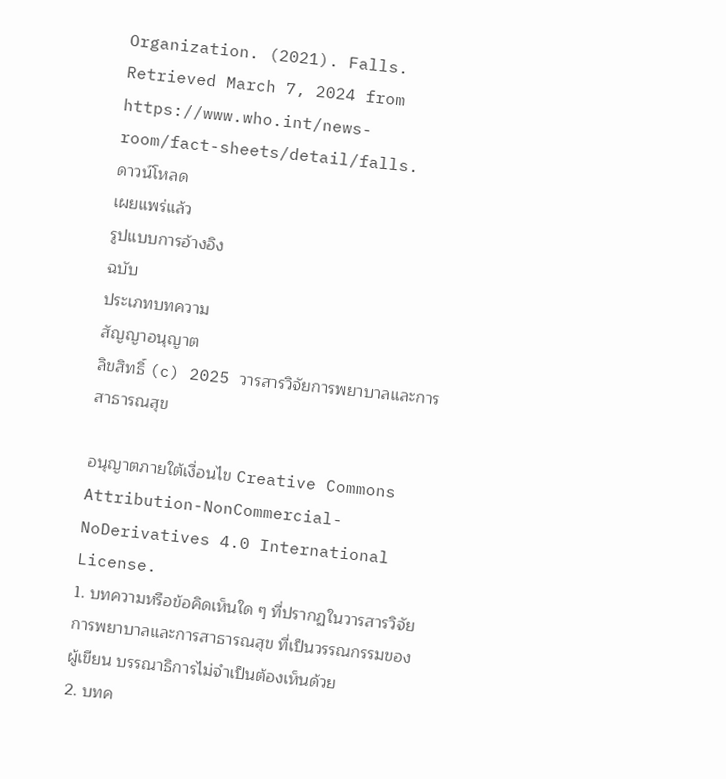Organization. (2021). Falls. Retrieved March 7, 2024 from https://www.who.int/news-room/fact-sheets/detail/falls.
ดาวน์โหลด
เผยแพร่แล้ว
รูปแบบการอ้างอิง
ฉบับ
ประเภทบทความ
สัญญาอนุญาต
ลิขสิทธิ์ (c) 2025 วารสารวิจัยการพยาบาลและการสาธารณสุข

อนุญาตภายใต้เงื่อนไข Creative Commons Attribution-NonCommercial-NoDerivatives 4.0 International License.
1. บทความหรือข้อคิดเห็นใด ๆ ที่ปรากฏในวารสารวิจัยการพยาบาลและการสาธารณสุข ที่เป็นวรรณกรรมของผู้เขียน บรรณาธิการไม่จำเป็นต้องเห็นด้วย
2. บทค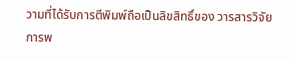วามที่ได้รับการตีพิมพ์ถือเป็นลิขสิทธิ์ของ วารสารวิจัยการพ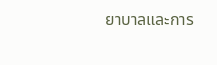ยาบาลและการ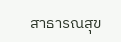สาธารณสุข